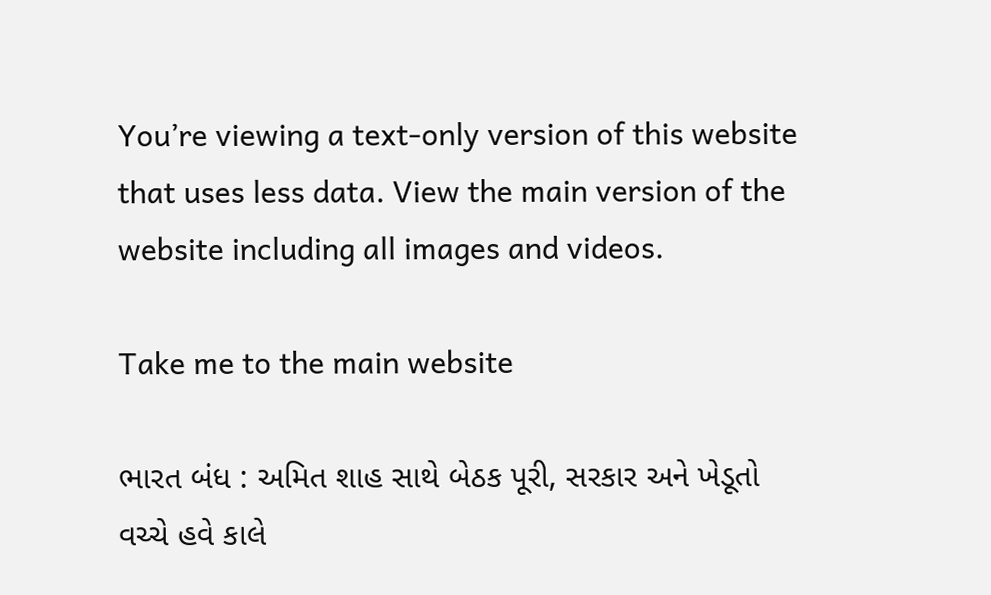You’re viewing a text-only version of this website that uses less data. View the main version of the website including all images and videos.

Take me to the main website

ભારત બંધ : અમિત શાહ સાથે બેઠક પૂરી, સરકાર અને ખેડૂતો વચ્ચે હવે કાલે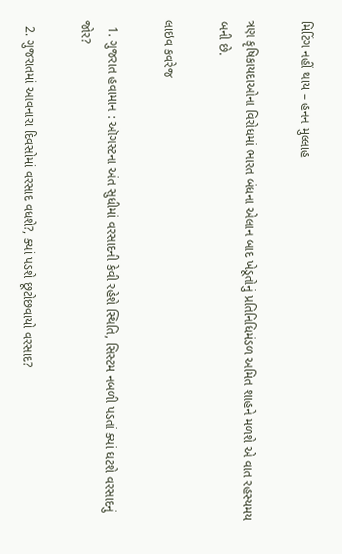મિટિંગ નહીં થાય – હનન મુલ્લાહ

ત્રણ કૃષિકાયદાઓના વિરોધમાં ભારત બંધના એલાન બાદ ખેડૂતોનું પ્રતિનિધિમંડળ અમિત શાહને મળશે એ વાત રહસ્યમય બની છે.

લાઇવ કવરેજ

  1. ગુજરાત હવામાન : ઑગસ્ટના અંત સુધીમાં વરસાદની કેવી રહેશે સ્થિતિ, સિસ્ટમ નબળી પડતાં ક્યાં ઘટશે વરસાદનું જોર?

  2. ગુજરાતમાં આવનારા દિવસોમાં વરસાદ વધશે?, ક્યાં પડશે છૂટોછવાયો વરસાદ?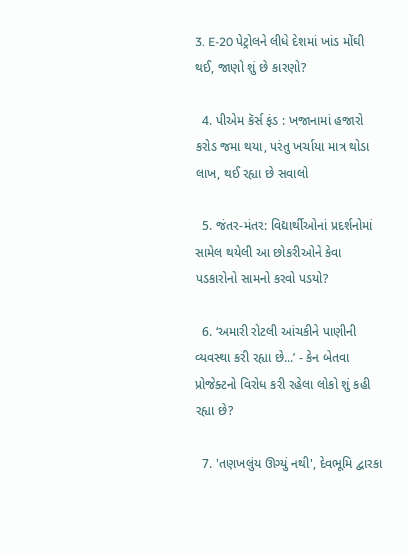3. E-20 પેટ્રોલને લીધે દેશમાં ખાંડ મોંઘી થઈ, જાણો શું છે કારણો?

  4. પીએમ કૅર્સ ફંડ : ખજાનામાં હજારો કરોડ જમા થયા, પરંતુ ખર્ચાયા માત્ર થોડા લાખ, થઈ રહ્યા છે સવાલો

  5. જંતર-મંતર: વિદ્યાર્થીઓનાં પ્રદર્શનોમાં સામેલ થયેલી આ છોકરીઓને કેવા પડકારોનો સામનો કરવો પડયો?

  6. ‘અમારી રોટલી આંચકીને પાણીની વ્યવસ્થા કરી રહ્યા છે...’ - કેન બેતવા પ્રોજેક્ટનો વિરોધ કરી રહેલા લોકો શું કહી રહ્યા છે?

  7. 'તણખલુંય ઊગ્યું નથી', દેવભૂમિ દ્વારકા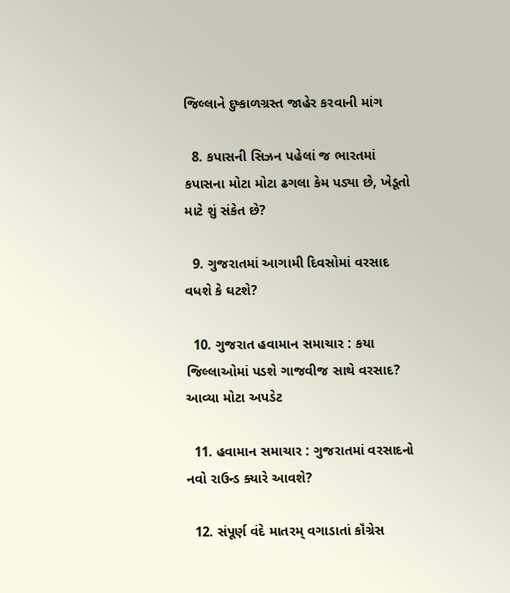જિલ્લાને દુષ્કાળગ્રસ્ત જાહેર કરવાની માંગ

  8. કપાસની સિઝન પહેલાં જ ભારતમાં કપાસના મોટા મોટા ઢગલા કેમ પડ્યા છે, ખેડૂતો માટે શું સંકેત છે?

  9. ગુજરાતમાં આગામી દિવસોમાં વરસાદ વધશે કે ઘટશે?

  10. ગુજરાત હવામાન સમાચાર : કયા જિલ્લાઓમાં પડશે ગાજવીજ સાથે વરસાદ? આવ્યા મોટા અપડેટ

  11. હવામાન સમાચાર : ગુજરાતમાં વરસાદનો નવો રાઉન્ડ ક્યારે આવશે?

  12. સંપૂર્ણ વંદે માતરમ્ વગાડાતાં કૉંગ્રેસ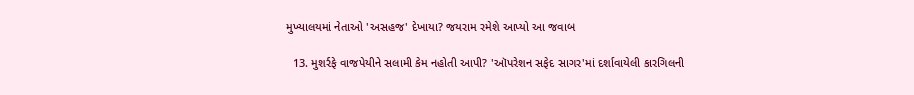મુખ્યાલયમાં નેતાઓ 'અસહજ' દેખાયા? જયરામ રમેશે આપ્યો આ જવાબ

  13. મુશર્રફે વાજપેયીને સલામી કેમ નહોતી આપી? 'ઑપરેશન સફેદ સાગર'માં દર્શાવાયેલી કારગિલની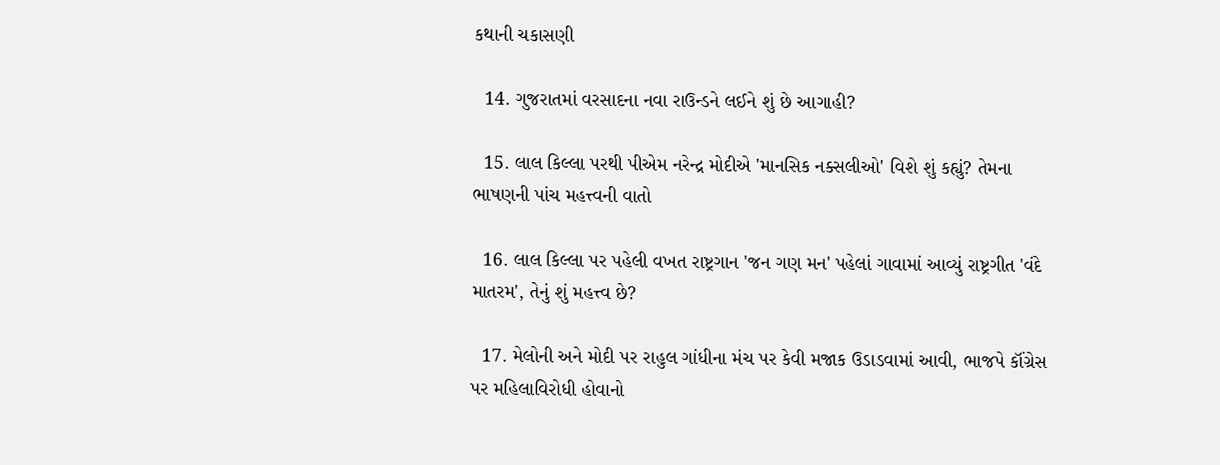કથાની ચકાસણી

  14. ગુજરાતમાં વરસાદના નવા રાઉન્ડને લઈને શું છે આગાહી?

  15. લાલ કિલ્લા પરથી પીએમ નરેન્દ્ર મોદીએ 'માનસિક નક્સલીઓ' વિશે શું કહ્યું? તેમના ભાષણની પાંચ મહત્ત્વની વાતો

  16. લાલ કિલ્લા પર પહેલી વખત રાષ્ટ્રગાન 'જન ગણ મન' પહેલાં ગાવામાં આવ્યું રાષ્ટ્રગીત 'વંદે માતરમ', તેનું શું મહત્ત્વ છે?

  17. મેલોની અને મોદી પર રાહુલ ગાંધીના મંચ પર કેવી મજાક ઉડાડવામાં આવી, ભાજપે કૉંગ્રેસ પર મહિલાવિરોધી હોવાનો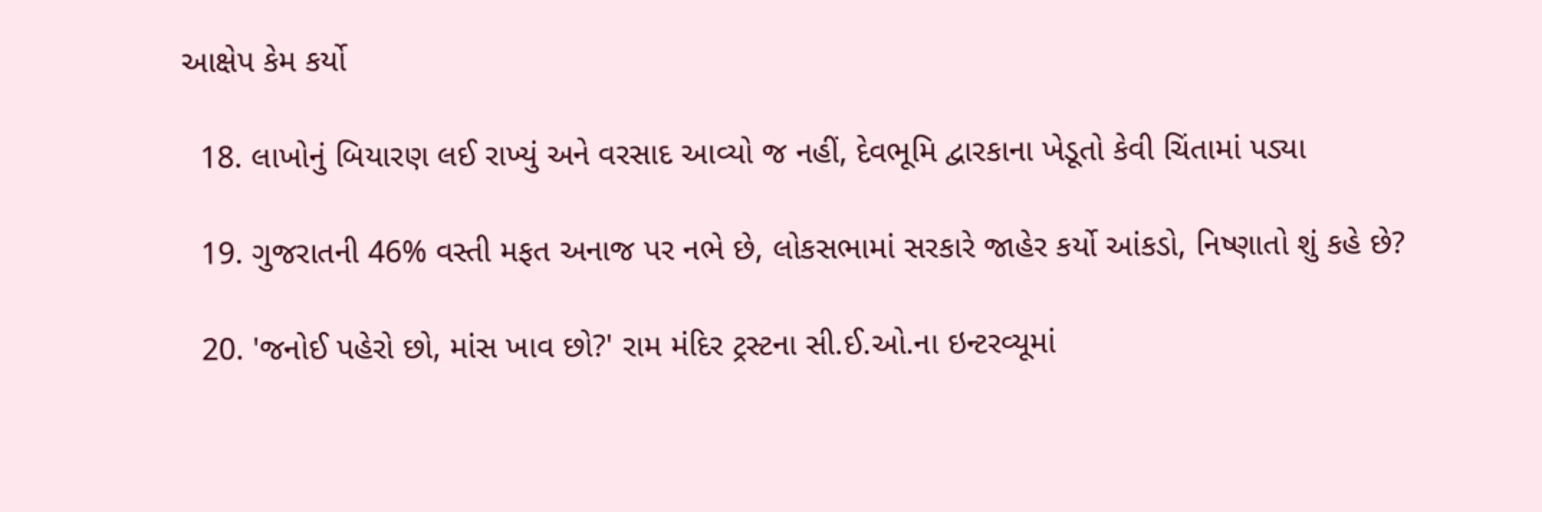આક્ષેપ કેમ કર્યો

  18. લાખોનું બિયારણ લઈ રાખ્યું અને વરસાદ આવ્યો જ નહીં, દેવભૂમિ દ્વારકાના ખેડૂતો કેવી ચિંતામાં પડ્યા

  19. ગુજરાતની 46% વસ્તી મફત અનાજ પર નભે છે, લોકસભામાં સરકારે જાહેર કર્યો આંકડો, નિષ્ણાતો શું કહે છે?

  20. 'જનોઈ પહેરો છો, માંસ ખાવ છો?' રામ મંદિર ટ્રસ્ટના સી.ઈ.ઓ.ના ઇન્ટરવ્યૂમાં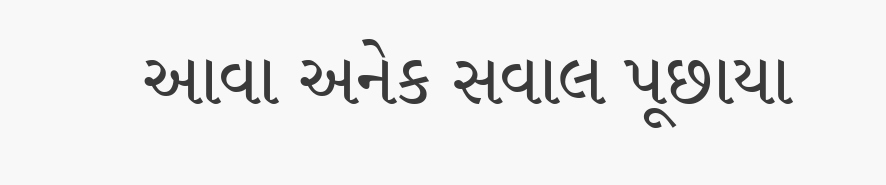આવા અનેક સવાલ પૂછાયા